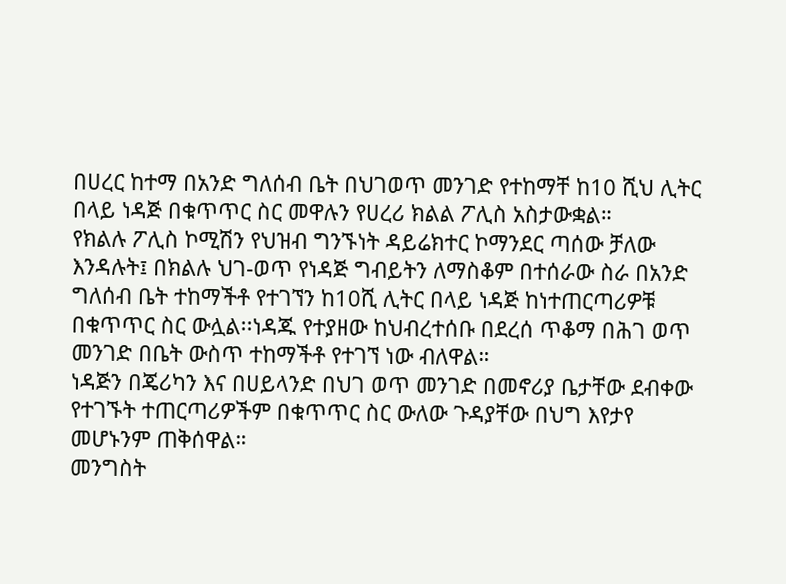በሀረር ከተማ በአንድ ግለሰብ ቤት በህገወጥ መንገድ የተከማቸ ከ10 ሺህ ሊትር በላይ ነዳጅ በቁጥጥር ስር መዋሉን የሀረሪ ክልል ፖሊስ አስታውቋል።
የክልሉ ፖሊስ ኮሚሽን የህዝብ ግንኙነት ዳይሬክተር ኮማንደር ጣሰው ቻለው እንዳሉት፤ በክልሉ ህገ-ወጥ የነዳጅ ግብይትን ለማስቆም በተሰራው ስራ በአንድ ግለሰብ ቤት ተከማችቶ የተገኘን ከ10ሺ ሊትር በላይ ነዳጅ ከነተጠርጣሪዎቹ በቁጥጥር ስር ውሏል፡፡ነዳጁ የተያዘው ከህብረተሰቡ በደረሰ ጥቆማ በሕገ ወጥ መንገድ በቤት ውስጥ ተከማችቶ የተገኘ ነው ብለዋል።
ነዳጅን በጄሪካን እና በሀይላንድ በህገ ወጥ መንገድ በመኖሪያ ቤታቸው ደብቀው የተገኙት ተጠርጣሪዎችም በቁጥጥር ስር ውለው ጉዳያቸው በህግ እየታየ መሆኑንም ጠቅሰዋል።
መንግስት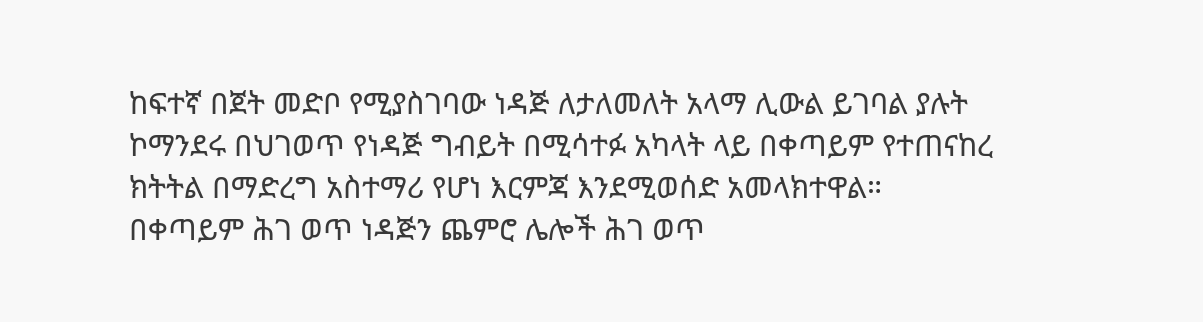ከፍተኛ በጀት መድቦ የሚያስገባው ነዳጅ ለታለመለት አላማ ሊውል ይገባል ያሉት ኮማንደሩ በህገወጥ የነዳጅ ግብይት በሚሳተፉ አካላት ላይ በቀጣይም የተጠናከረ ክትትል በማድረግ አስተማሪ የሆነ እርምጃ እንደሚወሰድ አመላክተዋል።
በቀጣይም ሕገ ወጥ ነዳጅን ጨምሮ ሌሎች ሕገ ወጥ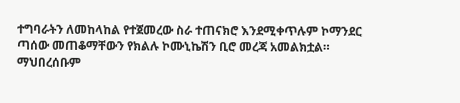ተግባራትን ለመከላከል የተጀመረው ስራ ተጠናክሮ እንደሚቀጥሉም ኮማንደር ጣሰው መጠቆማቸውን የክልሉ ኮሙኒኬሽን ቢሮ መረጃ አመልክቷል።
ማህበረሰቡም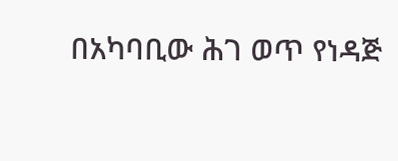በአካባቢው ሕገ ወጥ የነዳጅ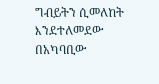ግብይትን ሲመለከት እንደተለመደው በአካባቢው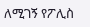ለሚገኝ የፖሊስ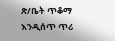ጽ/ቤት ጥቆማ እንዲሰጥ ጥሪ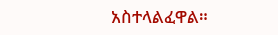አስተላልፈዋል።